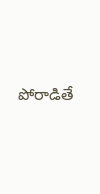పోరాడితే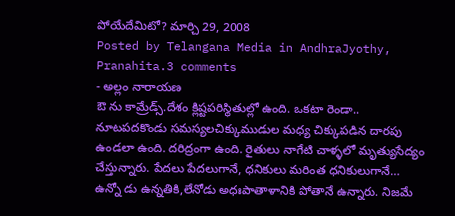పోయేదేమిటో? మార్చి 29, 2008
Posted by Telangana Media in AndhraJyothy, Pranahita.3 comments
- అల్లం నారాయణ
ఔ ను కామ్రేడ్స్.దేశం క్లిష్టపరిస్థితుల్లో ఉంది. ఒకటా రెండా.. నూటపదకొండు సమస్యలచిక్కుముడుల మధ్య చిక్కుపడిన దారపు ఉండలా ఉంది. దరిద్రంగా ఉంది. రైతులు నాగేటి చాళ్ళలో మృత్యుసేద్యం చేస్తున్నారు. పేదలు పేదలుగానే, ధనికులు మరింత ధనికులుగానే… ఉన్నో డు ఉన్నతికి,లేనోడు అధఃపాతాళానికి పోతానే ఉన్నారు. నిజమే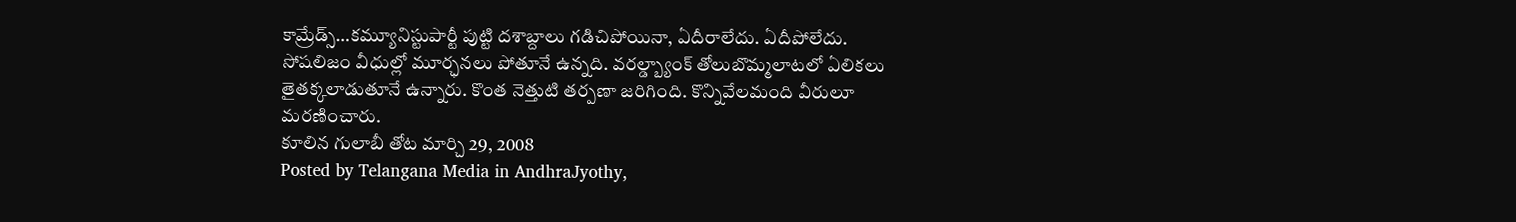కామ్రేడ్స్…కమ్యూనిస్టుపార్టీ పుట్టి దశాబ్దాలు గడిచిపోయినా, ఏదీరాలేదు. ఏదీపోలేదు. సోషలిజం వీధుల్లో మూర్ఛనలు పోతూనే ఉన్నది. వరల్డ్బ్యాంక్ తోలుబొమ్మలాటలో ఏలికలు తైతక్కలాడుతూనే ఉన్నారు. కొంత నెత్తుటి తర్పణా జరిగింది. కొన్నివేలమంది వీరులూ మరణించారు.
కూలిన గులాబీ తోట మార్చి 29, 2008
Posted by Telangana Media in AndhraJyothy,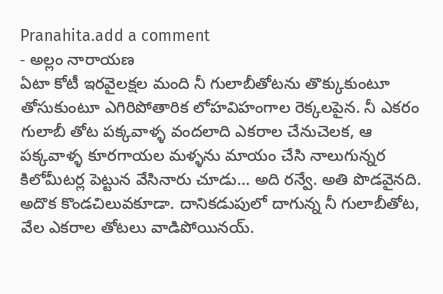Pranahita.add a comment
- అల్లం నారాయణ
ఏటా కోటీ ఇరవైలక్షల మంది నీ గులాబీతోటను తొక్కుకుంటూ తోసుకుంటూ ఎగిరిపోతారిక లోహవిహంగాల రెక్కలపైన. నీ ఎకరం గులాబీ తోట పక్కవాళ్ళ వందలాది ఎకరాల చేనుచెలక, ఆ పక్కవాళ్ళ కూరగాయల మళ్ళను మాయం చేసి నాలుగున్నర కిలోమీటర్ల పెట్టున వేసినారు చూడు… అది రన్వే. అతి పొడవైనది. అదొక కొండచిలువకూడా. దానికడుపులో దాగున్న నీ గులాబీతోట, వేల ఎకరాల తోటలు వాడిపోయినయ్.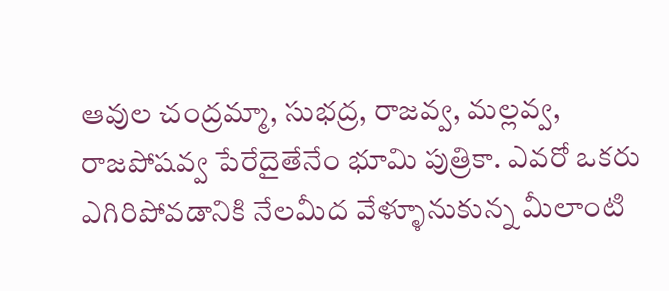ఆవుల చంద్రమ్మా, సుభద్ర, రాజవ్వ, మల్లవ్వ, రాజపోషవ్వ పేరేదైతేనేం భూమి పుత్రికా. ఎవరో ఒకరు ఎగిరిపోవడానికి నేలమీద వేళ్ళూనుకున్న మీలాంటి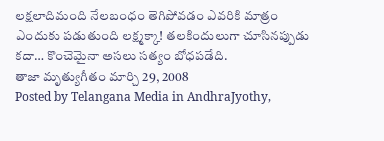లక్షలాదిమంది నేలబంధం తెగిపోవడం ఎవరికి మాత్రం ఎందుకు పడుతుంది లక్ష్మక్కా! తలకిందులుగా చూసినప్పుడు కదా… కొంచెమైనా అసలు సత్యం బోధపడేది.
తాజా మృత్యుగీతం మార్చి 29, 2008
Posted by Telangana Media in AndhraJyothy,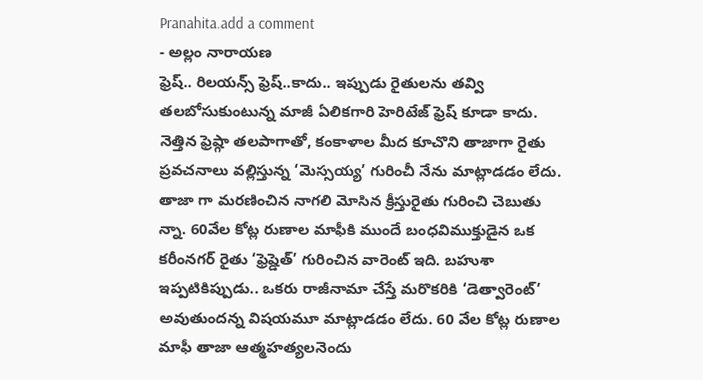Pranahita.add a comment
- అల్లం నారాయణ
ఫ్రెష్.. రిలయన్స్ ఫ్రెష్..కాదు.. ఇప్పుడు రైతులను తవ్వి తలబోసుకుంటున్న మాజీ ఏలికగారి హెరిటేజ్ ఫ్రెష్ కూడా కాదు. నెత్తిన ఫ్రెష్గా తలపాగాతో, కంకాళాల మీద కూచొని తాజాగా రైతు ప్రవచనాలు వల్లిస్తున్న ‘మెస్సయ్య’ గురించీ నేను మాట్లాడడం లేదు. తాజా గా మరణించిన నాగలి మోసిన క్రీస్తురైతు గురించి చెబుతు న్నా. 60వేల కోట్ల రుణాల మాఫీకి ముందే బంధవిముక్తుడైన ఒక కరీంనగర్ రైతు ‘ఫ్రెష్డెత్’ గురించిన వారెంట్ ఇది. బహుశా ఇప్పటికిప్పుడు.. ఒకరు రాజీనామా చేస్తే మరొకరికి ‘డెత్వారెంట్’ అవుతుందన్న విషయమూ మాట్లాడడం లేదు. 60 వేల కోట్ల రుణాల మాఫీ తాజా ఆత్మహత్యలనెందు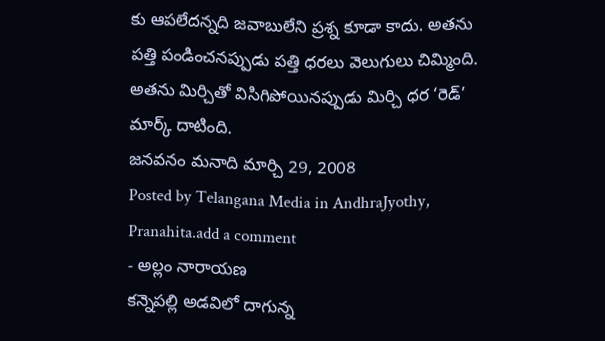కు ఆపలేదన్నది జవాబులేని ప్రశ్న కూడా కాదు. అతను పత్తి పండించనప్పుడు పత్తి ధరలు వెలుగులు చిమ్మింది. అతను మిర్చితో విసిగిపోయినప్పుడు మిర్చి ధర ‘రెడ్’ మార్క్ దాటింది.
జనవనం మనాది మార్చి 29, 2008
Posted by Telangana Media in AndhraJyothy, Pranahita.add a comment
- అల్లం నారాయణ
కన్నెపల్లి అడవిలో దాగున్న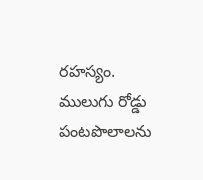రహస్యం. ములుగు రోడ్డు పంటపొలాలను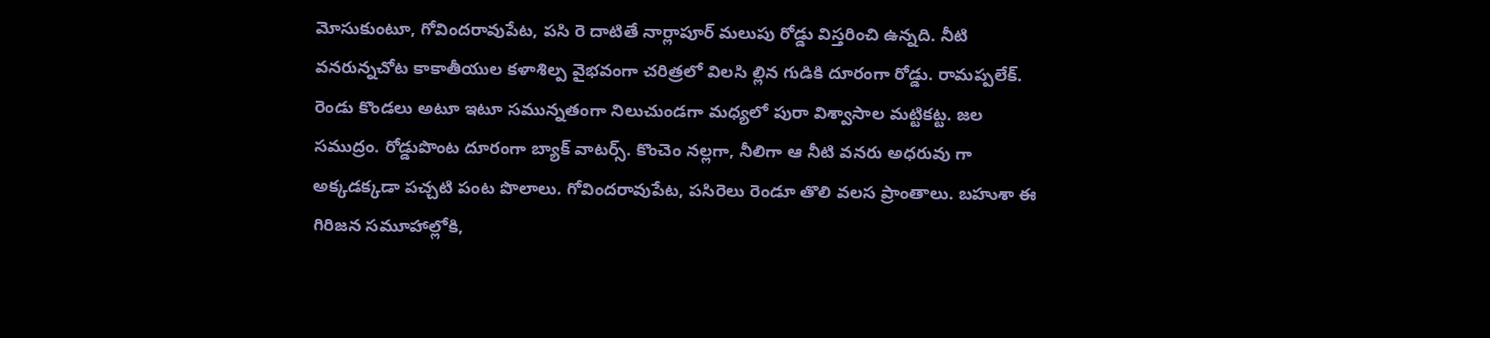మోసుకుంటూ, గోవిందరావుపేట, పసి రె దాటితే నార్లాపూర్ మలుపు రోడ్డు విస్తరించి ఉన్నది. నీటి వనరున్నచోట కాకాతీయుల కళాశిల్ప వైభవంగా చరిత్రలో విలసి ల్లిన గుడికి దూరంగా రోడ్డు. రామప్పలేక్. రెండు కొండలు అటూ ఇటూ సమున్నతంగా నిలుచుండగా మధ్యలో పురా విశ్వాసాల మట్టికట్ట. జల సముద్రం. రోడ్డుపొంట దూరంగా బ్యాక్ వాటర్స్. కొంచెం నల్లగా, నీలిగా ఆ నీటి వనరు అధరువు గా అక్కడక్కడా పచ్చటి పంట పొలాలు. గోవిందరావుపేట, పసిరెలు రెండూ తొలి వలస ప్రాంతాలు. బహుశా ఈ గిరిజన సమూహాల్లోకి,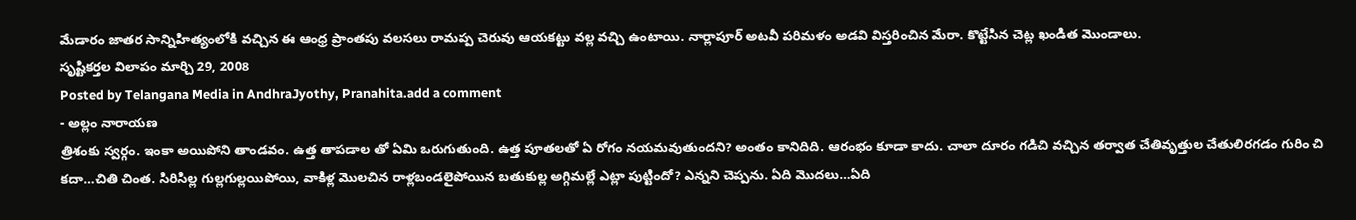మేడారం జాతర సాన్నిహిత్యంలోకి వచ్చిన ఈ ఆంధ్ర ప్రాంతపు వలసలు రామప్ప చెరువు ఆయకట్టు వల్ల వచ్చి ఉంటాయి. నార్లాపూర్ అటవీ పరిమళం అడవి విస్తరించిన మేరా. కొట్టేసిన చెట్ల ఖండిత మొండాలు.
సృష్టికర్తల విలాపం మార్చి 29, 2008
Posted by Telangana Media in AndhraJyothy, Pranahita.add a comment
- అల్లం నారాయణ
త్రిశంకు స్వర్గం. ఇంకా అయిపోని తాండవం. ఉత్త తాపడాల తో ఏమి ఒరుగుతుంది. ఉత్త పూతలతో ఏ రోగం నయమవుతుందని? అంతం కానిదిది. ఆరంభం కూడా కాదు. చాలా దూరం గడిచి వచ్చిన తర్వాత చేతివృత్తుల చేతులిరగడం గురిం చి కదా…చితి చింత. సిరిసిల్ల గుల్లగుల్లయిపోయి, వాకిళ్ల మొలచిన రాళ్లబండలైపోయిన బతుకుల్ల అగ్గిమల్లే ఎట్లా పుట్టిందో? ఎన్నని చెప్పను. ఏది మొదలు…ఏది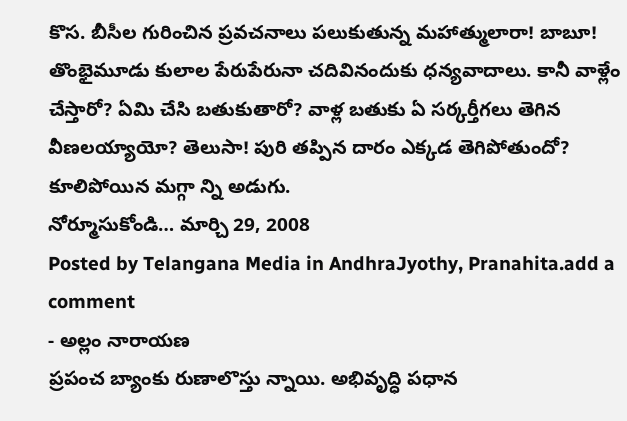కొస. బీసీల గురించిన ప్రవచనాలు పలుకుతున్న మహాత్ములారా! బాబూ! తొంభైమూడు కులాల పేరుపేరునా చదివినందుకు ధన్యవాదాలు. కానీ వాళ్లేం చేస్తారో? ఏమి చేసి బతుకుతారో? వాళ్ల బతుకు ఏ సర్కర్తీగలు తెగిన వీణలయ్యాయో? తెలుసా! పురి తప్పిన దారం ఎక్కడ తెగిపోతుందో? కూలిపోయిన మగ్గా న్ని అడుగు.
నోర్మూసుకోండి… మార్చి 29, 2008
Posted by Telangana Media in AndhraJyothy, Pranahita.add a comment
- అల్లం నారాయణ
ప్రపంచ బ్యాంకు రుణాలొస్తు న్నాయి. అభివృద్ధి పధాన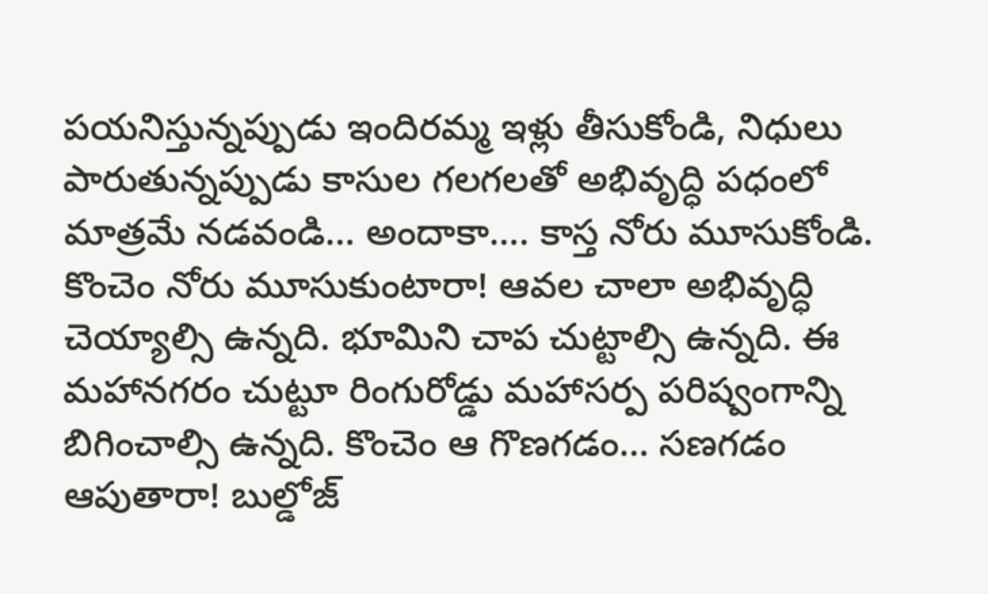పయనిస్తున్నప్పుడు ఇందిరమ్మ ఇళ్లు తీసుకోండి, నిధులు పారుతున్నప్పుడు కాసుల గలగలతో అభివృద్ధి పధంలో మాత్రమే నడవండి… అందాకా…. కాస్త నోరు మూసుకోండి.
కొంచెం నోరు మూసుకుంటారా! ఆవల చాలా అభివృద్ధి చెయ్యాల్సి ఉన్నది. భూమిని చాప చుట్టాల్సి ఉన్నది. ఈ మహానగరం చుట్టూ రింగురోడ్డు మహాసర్ప పరిష్వంగాన్ని బిగించాల్సి ఉన్నది. కొంచెం ఆ గొణగడం… సణగడం ఆపుతారా! బుల్డోజ్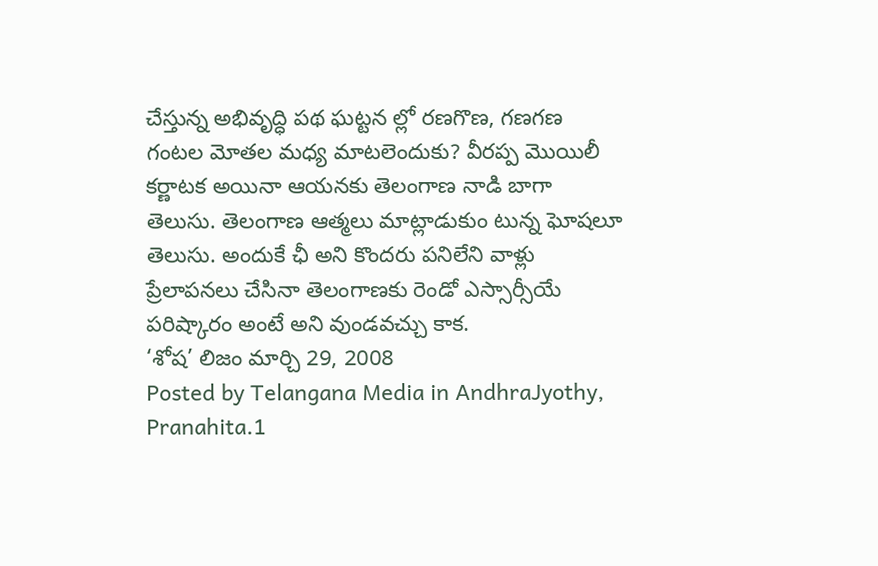చేస్తున్న అభివృద్ధి పథ ఘట్టన ల్లో రణగొణ, గణగణ గంటల మోతల మధ్య మాటలెందుకు? వీరప్ప మొయిలీ కర్ణాటక అయినా ఆయనకు తెలంగాణ నాడి బాగా తెలుసు. తెలంగాణ ఆత్మలు మాట్లాడుకుం టున్న ఘోషలూ తెలుసు. అందుకే ఛీ అని కొందరు పనిలేని వాళ్లు ప్రేలాపనలు చేసినా తెలంగాణకు రెండో ఎస్సార్సీయే పరిష్కారం అంటే అని వుండవచ్చు కాక.
‘శోష’ లిజం మార్చి 29, 2008
Posted by Telangana Media in AndhraJyothy, Pranahita.1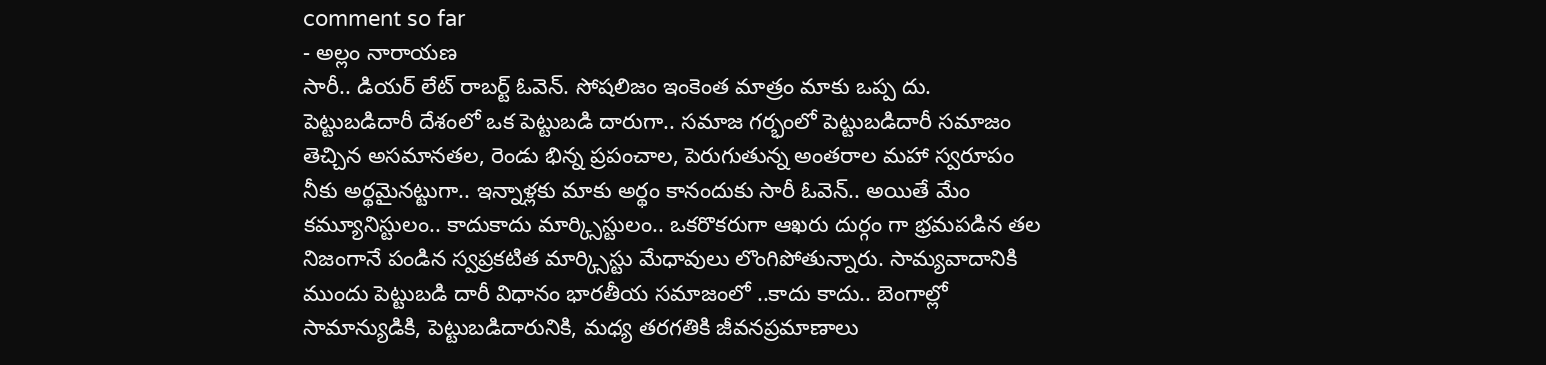comment so far
- అల్లం నారాయణ
సారీ.. డియర్ లేట్ రాబర్ట్ ఓవెన్. సోషలిజం ఇంకెంత మాత్రం మాకు ఒప్ప దు. పెట్టుబడిదారీ దేశంలో ఒక పెట్టుబడి దారుగా.. సమాజ గర్భంలో పెట్టుబడిదారీ సమాజం తెచ్చిన అసమానతల, రెండు భిన్న ప్రపంచాల, పెరుగుతున్న అంతరాల మహా స్వరూపం నీకు అర్థమైనట్టుగా.. ఇన్నాళ్లకు మాకు అర్థం కానందుకు సారీ ఓవెన్.. అయితే మేం కమ్యూనిస్టులం.. కాదుకాదు మార్క్సిస్టులం.. ఒకరొకరుగా ఆఖరు దుర్గం గా భ్రమపడిన తల నిజంగానే పండిన స్వప్రకటిత మార్క్సిస్టు మేధావులు లొంగిపోతున్నారు. సామ్యవాదానికి ముందు పెట్టుబడి దారీ విధానం భారతీయ సమాజంలో ..కాదు కాదు.. బెంగాల్లో సామాన్యుడికి, పెట్టుబడిదారునికి, మధ్య తరగతికి జీవనప్రమాణాలు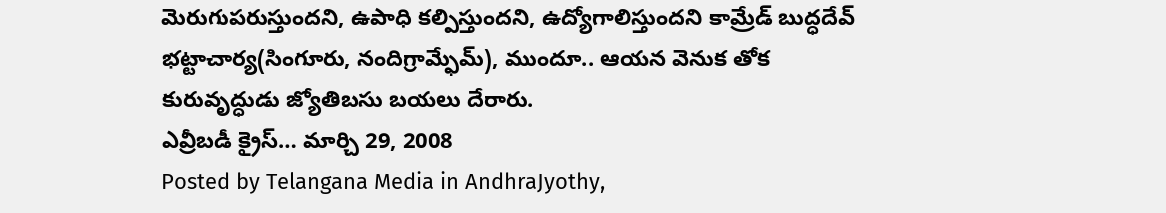మెరుగుపరుస్తుందని, ఉపాధి కల్పిస్తుందని, ఉద్యోగాలిస్తుందని కామ్రేడ్ బుద్ధదేవ్ భట్టాచార్య(సింగూరు, నందిగ్రామ్ఫేమ్), ముందూ.. ఆయన వెనుక తోక కురువృద్ధుడు జ్యోతిబసు బయలు దేరారు.
ఎవ్రీబడీ క్రైస్… మార్చి 29, 2008
Posted by Telangana Media in AndhraJyothy,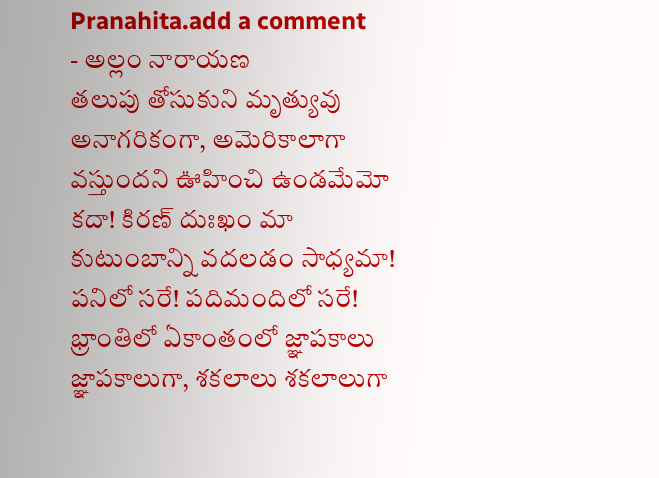Pranahita.add a comment
- అల్లం నారాయణ
తలుపు తోసుకుని మృత్యువు అనాగరికంగా, అమెరికాలాగా వస్తుందని ఊహించి ఉండమేమో కదా! కిరణ్ దుఃఖం మా కుటుంబాన్ని వదలడం సాధ్యమా! పనిలో సరే! పదిమందిలో సరే! భ్రాంతిలో ఏకాంతంలో జ్ఞాపకాలు జ్ఞాపకాలుగా, శకలాలు శకలాలుగా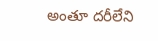అంతూ దరీలేని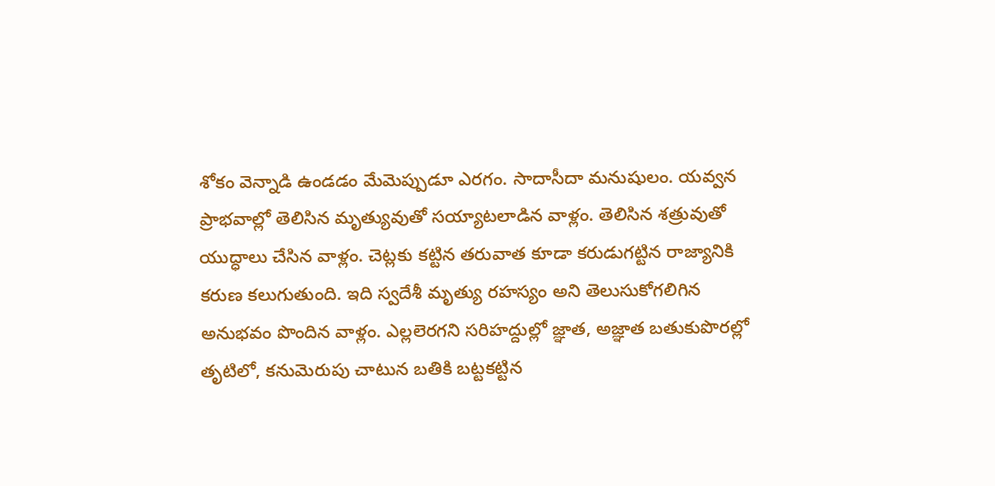శోకం వెన్నాడి ఉండడం మేమెప్పుడూ ఎరగం. సాదాసీదా మనుషులం. యవ్వన ప్రాభవాల్లో తెలిసిన మృత్యువుతో సయ్యాటలాడిన వాళ్లం. తెలిసిన శత్రువుతో యుద్ధాలు చేసిన వాళ్లం. చెట్లకు కట్టిన తరువాత కూడా కరుడుగట్టిన రాజ్యానికి కరుణ కలుగుతుంది. ఇది స్వదేశీ మృత్యు రహస్యం అని తెలుసుకోగలిగిన అనుభవం పొందిన వాళ్లం. ఎల్లలెరగని సరిహద్దుల్లో జ్ఞాత, అజ్ఞాత బతుకుపొరల్లో తృటిలో, కనుమెరుపు చాటున బతికి బట్టకట్టిన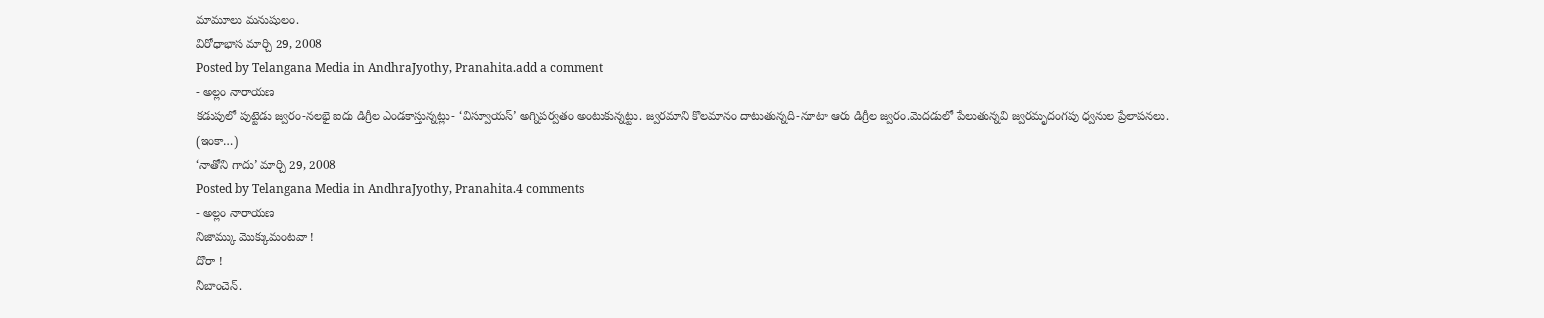మామూలు మనుషులం.
విరోధాభాస మార్చి 29, 2008
Posted by Telangana Media in AndhraJyothy, Pranahita.add a comment
- అల్లం నారాయణ
కడుపులో పుట్టెడు జ్వరం-నలభై ఐదు డిగ్రీల ఎండకాస్తున్నట్లు- ‘విస్వూయస్’ అగ్నిపర్వతం అంటుకున్నట్టు. జ్వరమాని కొలమానం దాటుతున్నది-నూటా ఆరు డిగ్రీల జ్వరం.మెదడులో పేలుతున్నవి జ్వరమృదంగపు ధ్వనుల ప్రేలాపనలు.
(ఇంకా…)
‘నాతోని గాదు’ మార్చి 29, 2008
Posted by Telangana Media in AndhraJyothy, Pranahita.4 comments
- అల్లం నారాయణ
నిజామ్కు మొక్కుమంటవా !
దొరా !
నీబాంచెన్.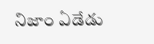నిజాం ఏడేడు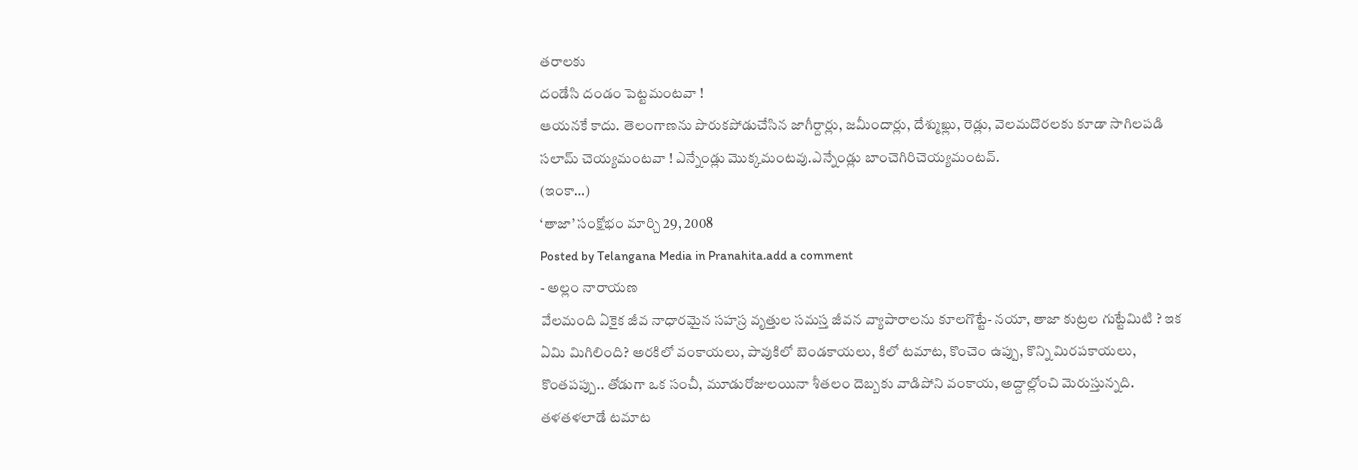తరాలకు
దండేసి దండం పెట్టమంటవా !
ఆయనకే కాదు. తెలంగాణను పొరుకపోడుచేసిన జాగీర్దార్లు, జమీందార్లు, దేశ్ముఖ్లు, రెడ్లు, వెలమదొరలకు కూడా సాగిలపడి సలామ్ చెయ్యమంటవా ! ఎన్నేండ్లు మొక్కమంటవు.ఎన్నేండ్లు బాంచెగిరిచెయ్యమంటవ్.
(ఇంకా…)
‘తాజా’ సంక్షోభం మార్చి 29, 2008
Posted by Telangana Media in Pranahita.add a comment
- అల్లం నారాయణ
వేలమంది ఏకైక జీవ నాధారమైన సహస్ర వృత్తుల సమస్త జీవన వ్యాపారాలను కూలగొట్టే- నయా, తాజా కుట్రల గుట్టేమిటి ? ఇక ఏమి మిగిలింది? అరకిలో వంకాయలు, పావుకిలో బెండకాయలు, కిలో టమాట, కొంచెం ఉప్పు, కొన్ని మిరపకాయలు, కొంతపప్పు.. తోడుగా ఒక సంచీ, మూడురోజులయినా శీతలం దెబ్బకు వాడిపోని వంకాయ, అద్దాల్లోంచి మెరుస్తున్నది. తళతళలాడే టమాట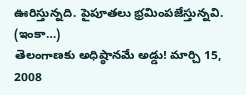ఊరిస్తున్నది. పైపూతలు భ్రమింపజేస్తున్నవి. (ఇంకా…)
తెలంగాణకు అధిష్ఠానమే అడ్డు! మార్చి 15, 2008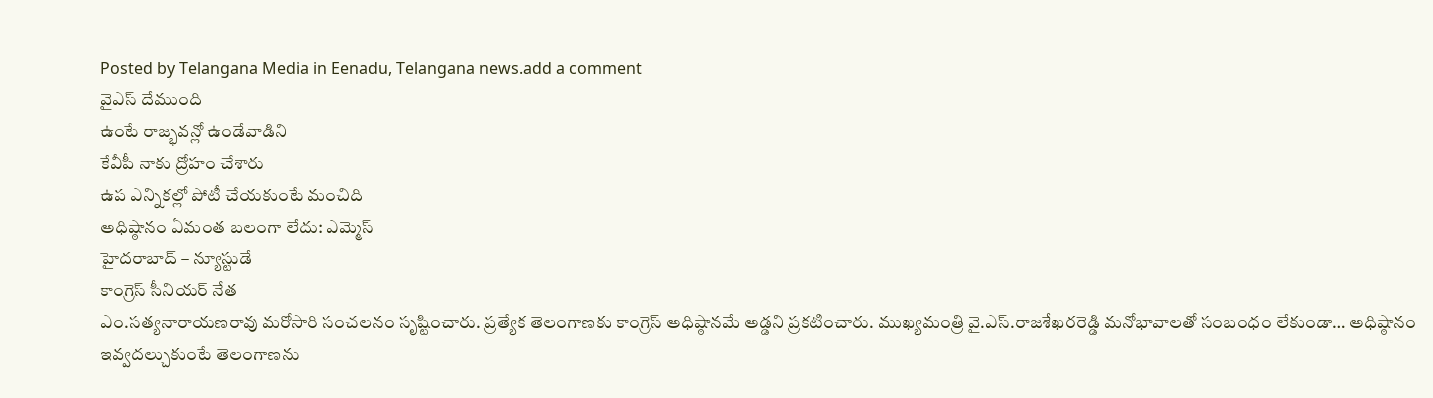Posted by Telangana Media in Eenadu, Telangana news.add a comment
వైఎస్ దేముంది
ఉంటే రాజ్భవన్లో ఉండేవాడిని
కేవీపీ నాకు ద్రోహం చేశారు
ఉప ఎన్నికల్లో పోటీ చేయకుంటే మంచిది
అధిష్ఠానం ఏమంత బలంగా లేదు: ఎమ్మెస్
హైదరాబాద్ – న్యూస్టుడే
కాంగ్రెస్ సీనియర్ నేత
ఎం.సత్యనారాయణరావు మరోసారి సంచలనం సృష్టించారు. ప్రత్యేక తెలంగాణకు కాంగ్రెస్ అధిష్ఠానమే అడ్డని ప్రకటించారు. ముఖ్యమంత్రి వై.ఎస్.రాజశేఖరరెడ్డి మనోభావాలతో సంబంధం లేకుండా… అధిష్ఠానం ఇవ్వదల్చుకుంటే తెలంగాణను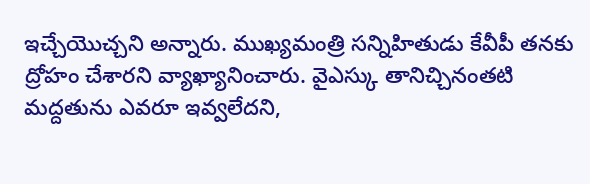ఇచ్చేయొచ్చని అన్నారు. ముఖ్యమంత్రి సన్నిహితుడు కేవీపీ తనకు ద్రోహం చేశారని వ్యాఖ్యానించారు. వైఎస్కు తానిచ్చినంతటి మద్దతును ఎవరూ ఇవ్వలేదని,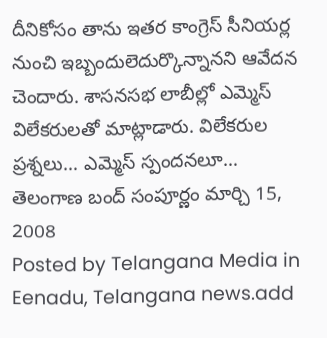దీనికోసం తాను ఇతర కాంగ్రెస్ సీనియర్ల నుంచి ఇబ్బందులెదుర్కొన్నానని ఆవేదన చెందారు. శాసనసభ లాబీల్లో ఎమ్మెస్ విలేకరులతో మాట్లాడారు. విలేకరుల ప్రశ్నలు… ఎమ్మెస్ స్పందనలూ…
తెలంగాణ బంద్ సంపూర్ణం మార్చి 15, 2008
Posted by Telangana Media in Eenadu, Telangana news.add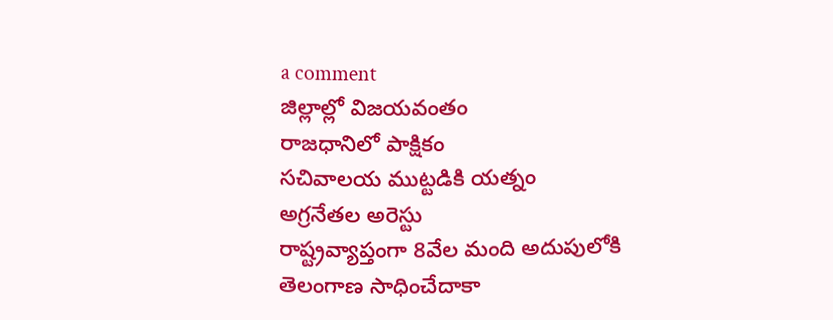a comment
జిల్లాల్లో విజయవంతం
రాజధానిలో పాక్షికం
సచివాలయ ముట్టడికి యత్నం
అగ్రనేతల అరెస్టు
రాష్ట్రవ్యాప్తంగా 8వేల మంది అదుపులోకి
తెలంగాణ సాధించేదాకా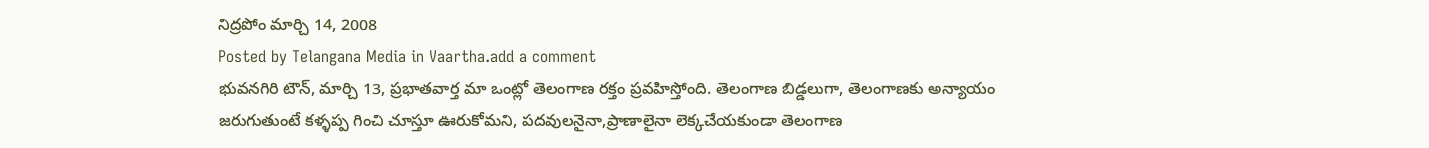నిద్రపోం మార్చి 14, 2008
Posted by Telangana Media in Vaartha.add a comment
భువనగిరి టౌన్, మార్చి 13, ప్రభాతవార్త మా ఒంట్లో తెలంగాణ రక్తం ప్రవహిస్తోంది. తెలంగాణ బిడ్డలుగా, తెలంగాణకు అన్యాయం జరుగుతుంటే కళ్ళప్ప గించి చూస్తూ ఊరుకోమని, పదవులనైనా,ప్రాణాలైనా లెక్కచేయకుండా తెలంగాణ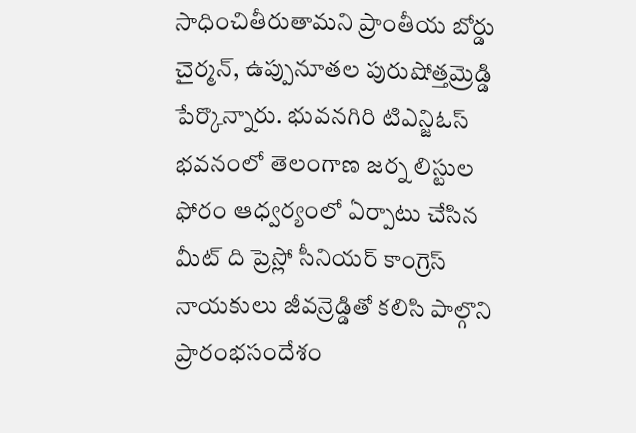సాధించితీరుతామని ప్రాంతీయ బోర్డు చైర్మన్, ఉప్పునూతల పురుషోత్తమ్రెడ్డి పేర్కొన్నారు. భువనగిరి టిఎన్జిఓస్ భవనంలో తెలంగాణ జర్న లిస్టుల ఫోరం ఆధ్వర్యంలో ఏర్పాటు చేసిన మీట్ ది ప్రెస్లో సీనియర్ కాంగ్రెస్ నాయకులు జీవన్రెడ్డితో కలిసి పాల్గొని ప్రారంభసందేశం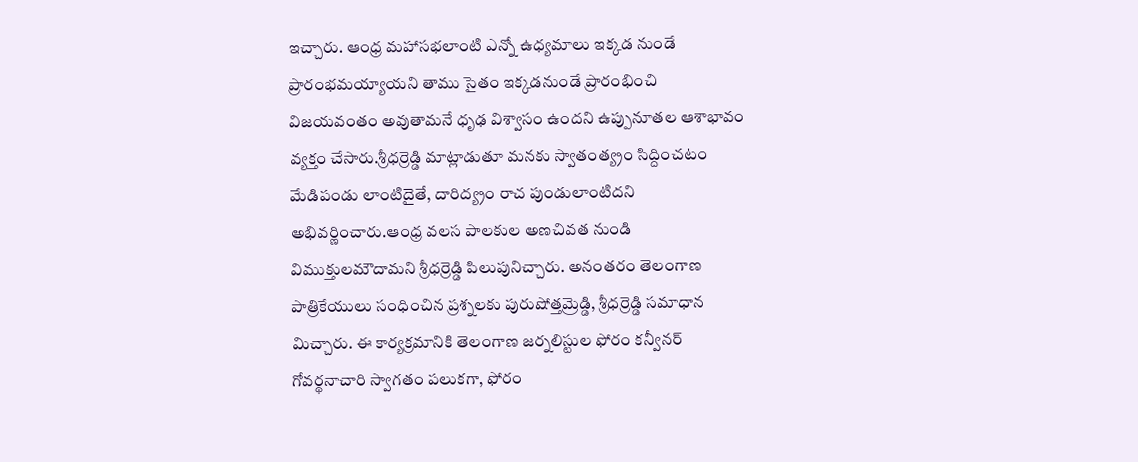ఇచ్చారు. ఆంధ్ర మహాసభలాంటి ఎన్నో ఉధ్యమాలు ఇక్కడ నుండే ప్రారంభమయ్యాయని తాము సైతం ఇక్కడనుండే ప్రారంభించి విజయవంతం అవుతామనే ధృఢ విశ్వాసం ఉందని ఉప్పునూతల ఆశాభావం వ్యక్తం చేసారు.శ్రీధర్రెడ్డి మాట్లాడుతూ మనకు స్వాతంత్య్రం సిద్దించటం మేడిపండు లాంటిదైతే, దారిద్య్రం రాచ పుండులాంటిదని అభివర్ణించారు.ఆంధ్ర వలస పాలకుల అణచివత నుండి విముక్తులమౌదామని శ్రీధర్రెడ్డి పిలుపునిచ్చారు. అనంతరం తెలంగాణ పాత్రికేయులు సంధించిన ప్రశ్నలకు పురుషోత్తమ్రెడ్డి, శ్రీధర్రెడ్డి సమాధాన మిచ్చారు. ఈ కార్యక్రమానికి తెలంగాణ జర్నలిస్టుల ఫోరం కన్వీనర్ గోవర్థనాచారి స్వాగతం పలుకగా, ఫోరం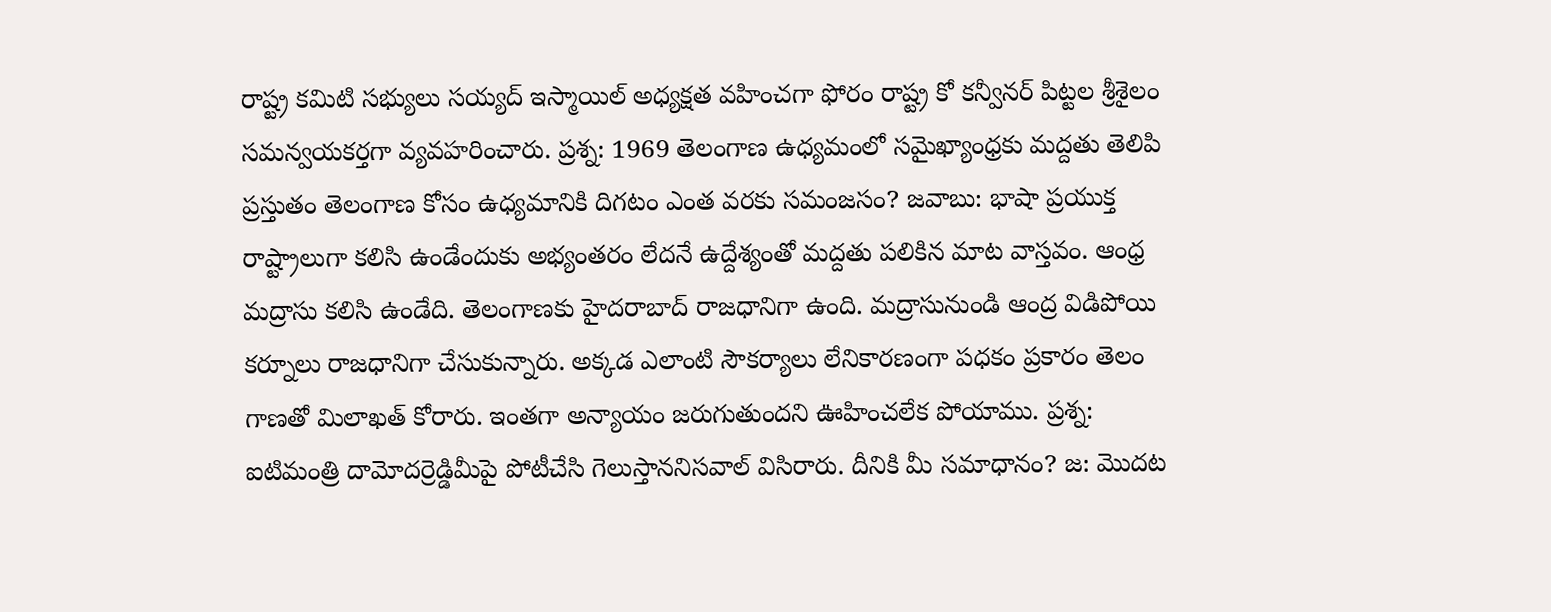రాష్ట్ర కమిటి సభ్యులు సయ్యద్ ఇస్మాయిల్ అధ్యక్షత వహించగా ఫోరం రాష్ట్ర కో కన్వీనర్ పిట్టల శ్రీశైలం సమన్వయకర్తగా వ్యవహరించారు. ప్రశ్న: 1969 తెలంగాణ ఉధ్యమంలో సమైఖ్యాంధ్రకు మద్దతు తెలిపి ప్రస్తుతం తెలంగాణ కోసం ఉధ్యమానికి దిగటం ఎంత వరకు సమంజసం? జవాబు: భాషా ప్రయుక్త రాష్ట్రాలుగా కలిసి ఉండేందుకు అభ్యంతరం లేదనే ఉద్దేశ్యంతో మద్దతు పలికిన మాట వాస్తవం. ఆంధ్ర మద్రాసు కలిసి ఉండేది. తెలంగాణకు హైదరాబాద్ రాజధానిగా ఉంది. మద్రాసునుండి ఆంద్ర విడిపోయి కర్నూలు రాజధానిగా చేసుకున్నారు. అక్కడ ఎలాంటి సౌకర్యాలు లేనికారణంగా పధకం ప్రకారం తెలం గాణతో మిలాఖత్ కోరారు. ఇంతగా అన్యాయం జరుగుతుందని ఊహించలేక పోయాము. ప్రశ్న: ఐటిమంత్రి దామోదర్రెడ్డిమీపై పోటీచేసి గెలుస్తాననిసవాల్ విసిరారు. దీనికి మీ సమాధానం? జ: మొదట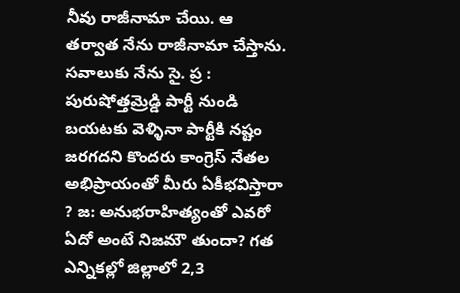నీవు రాజీనామా చేయి. ఆ తర్వాత నేను రాజీనామా చేస్తాను. సవాలుకు నేను సై. ప్ర : పురుషోత్తమ్రెడ్డి పార్టీ నుండి బయటకు వెళ్ళినా పార్టీకి నష్టం జరగదని కొందరు కాంగ్రెస్ నేతల అభిప్రాయంతో మీరు ఏకీభవిస్తారా ? జ: అనుభరాహిత్యంతో ఎవరో ఏదో అంటే నిజమౌ తుందా? గత ఎన్నికల్లో జిల్లాలో 2,3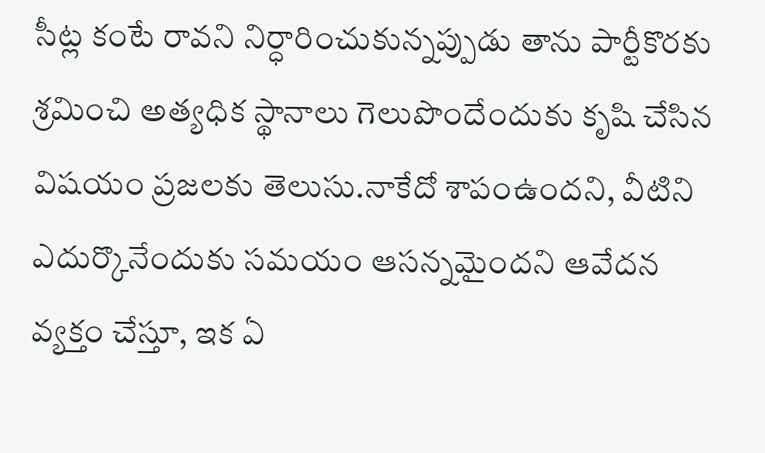సీట్ల కంటే రావని నిర్ధారించుకున్నప్పుడు తాను పార్టీకొరకు శ్రమించి అత్యధిక స్థానాలు గెలుపొందేందుకు కృషి చేసిన విషయం ప్రజలకు తెలుసు.నాకేదో శాపంఉందని, వీటిని ఎదుర్కొనేందుకు సమయం ఆసన్నమైందని ఆవేదన వ్యక్తం చేస్తూ, ఇక ఏ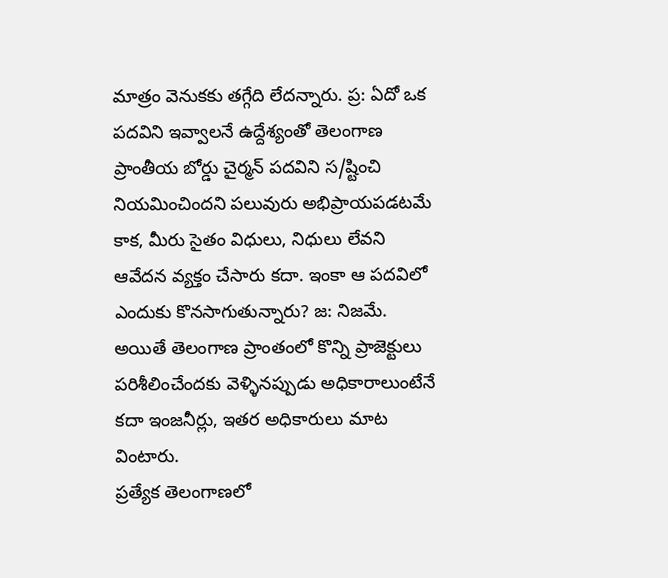మాత్రం వెనుకకు తగ్గేది లేదన్నారు. ప్ర: ఏదో ఒక పదవిని ఇవ్వాలనే ఉద్దేశ్యంతో తెలంగాణ ప్రాంతీయ బోర్డు చైర్మన్ పదవిని స/ష్టించి నియమించిందని పలువురు అభిప్రాయపడటమే కాక, మీరు సైతం విధులు, నిధులు లేవని ఆవేదన వ్యక్తం చేసారు కదా. ఇంకా ఆ పదవిలో ఎందుకు కొనసాగుతున్నారు? జ: నిజమే. అయితే తెలంగాణ ప్రాంతంలో కొన్ని ప్రాజెక్టులు పరిశీలించేందకు వెళ్ళినప్పుడు అధికారాలుంటేనే కదా ఇంజనీర్లు, ఇతర అధికారులు మాట వింటారు.
ప్రత్యేక తెలంగాణలో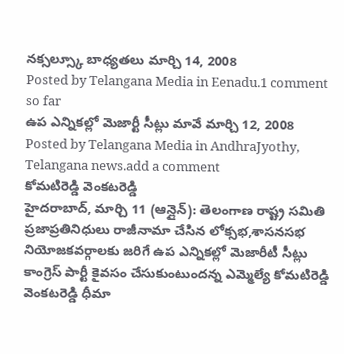నక్సల్స్కూ బాధ్యతలు మార్చి 14, 2008
Posted by Telangana Media in Eenadu.1 comment so far
ఉప ఎన్నికల్లో మెజార్టీ సీట్లు మావే మార్చి 12, 2008
Posted by Telangana Media in AndhraJyothy, Telangana news.add a comment
కోమటిరెడ్డి వెంకటరెడ్డి
హైదరాబాద్, మార్చి 11 (ఆన్లైన్): తెలంగాణ రాష్ట్ర సమితి ప్రజాప్రతినిధులు రాజీనామా చేసిన లోక్సభ,శాసనసభ నియోజకవర్గాలకు జరిగే ఉప ఎన్నికల్లో మెజారీటీ సీట్లు కాంగ్రెస్ పార్టీ కైవసం చేసుకుంటుందన్న ఎమ్మెల్యే కోమటిరెడ్డి వెంకటరెడ్డి ధీమా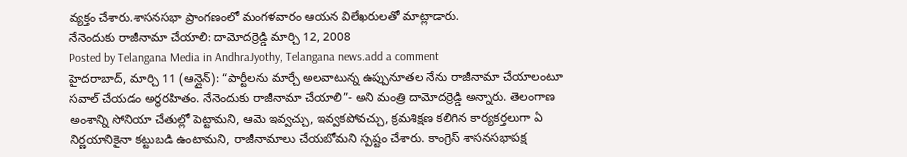వ్యక్తం చేశారు.శాసనసభా ప్రాంగణంలో మంగళవారం ఆయన విలేఖరులతో మాట్లాడారు.
నేనెందుకు రాజీనామా చేయాలి: దామోదర్రెడ్డి మార్చి 12, 2008
Posted by Telangana Media in AndhraJyothy, Telangana news.add a comment
హైదరాబాద్, మార్చి 11 (ఆన్లైన్): “పార్టీలను మార్చే అలవాటున్న ఉప్పునూతల నేను రాజీనామా చేయాలంటూ సవాల్ చేయడం అర్థరహితం. నేనెందుకు రాజీనామా చేయాలి”- అని మంత్రి దామోదర్రెడ్డి అన్నారు. తెలంగాణ అంశాన్ని సోనియా చేతుల్లో పెట్టామని, ఆమె ఇవ్వచ్చు, ఇవ్వకపోవచ్చు, క్రమశిక్షణ కలిగిన కార్యకర్తలుగా ఏ నిర్ణయానికైనా కట్టుబడి ఉంటామని, రాజీనామాలు చేయబోమని స్పష్టం చేశారు. కాంగ్రెస్ శాసనసభాపక్ష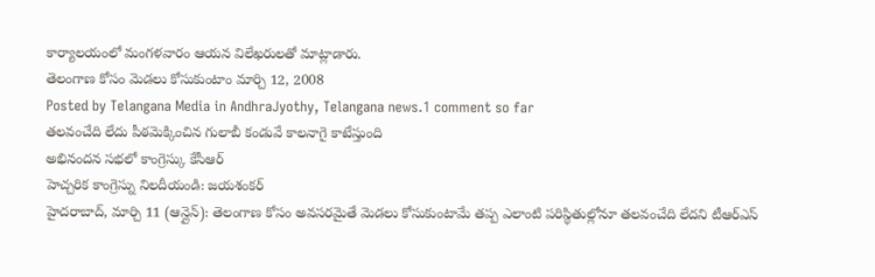కార్యాలయంలో మంగళవారం ఆయన విలేఖరులతో మాట్లాడారు.
తెలంగాణ కోసం మెడలు కోసుకుంటాం మార్చి 12, 2008
Posted by Telangana Media in AndhraJyothy, Telangana news.1 comment so far
తలవంచేది లేదు పీఠమెక్కించిన గులాబీ కండువే కాలనాగై కాటేస్తుంది
అభినందన సభలో కాంగ్రెస్కు కేసీఆర్
హెచ్చరిక కాంగ్రెస్ను నిలదీయండి: జయశంకర్
హైదరాబాద్, మార్చి 11 (ఆన్లైన్): తెలంగాణ కోసం అవసరమైతే మెడలు కోసుకుంటామే తప్ప ఎలాంటి పరిస్థితుల్లోనూ తలవంచేది లేదని టీఆర్ఎస్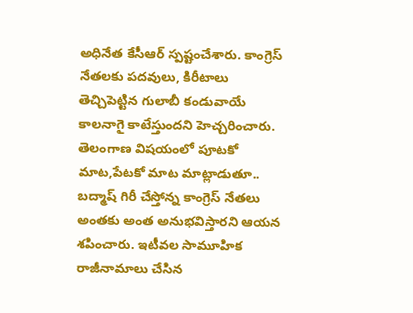అధినేత కేసీఆర్ స్పష్టంచేశారు. కాంగ్రెస్ నేతలకు పదవులు, కిరీటాలు తెచ్చిపెట్టిన గులాబీ కండువాయే కాలనాగై కాటేస్తుందని హెచ్చరించారు. తెలంగాణ విషయంలో పూటకో మాట,పేటకో మాట మాట్లాడుతూ.. బద్మాష్ గిరీ చేస్తోన్న కాంగ్రెస్ నేతలు అంతకు అంత అనుభవిస్తారని ఆయన శపించారు. ఇటీవల సామూహిక రాజీనామాలు చేసిన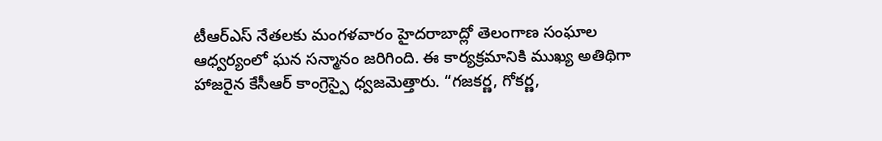టీఆర్ఎస్ నేతలకు మంగళవారం హైదరాబాద్లో తెలంగాణ సంఘాల ఆధ్వర్యంలో ఘన సన్మానం జరిగింది. ఈ కార్యక్రమానికి ముఖ్య అతిథిగా హాజరైన కేసీఆర్ కాంగ్రెస్పై ధ్వజమెత్తారు. “గజకర్ణ, గోకర్ణ,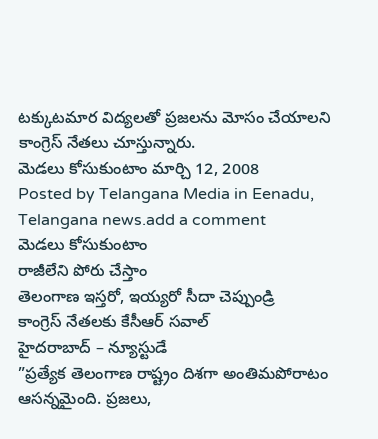టక్కుటమార విద్యలతో ప్రజలను మోసం చేయాలని కాంగ్రెస్ నేతలు చూస్తున్నారు.
మెడలు కోసుకుంటాం మార్చి 12, 2008
Posted by Telangana Media in Eenadu, Telangana news.add a comment
మెడలు కోసుకుంటాం
రాజీలేని పోరు చేస్తాం
తెలంగాణ ఇస్తరో, ఇయ్యరో సీదా చెప్పుండ్రి
కాంగ్రెస్ నేతలకు కేసీఆర్ సవాల్
హైదరాబాద్ – న్యూస్టుడే
”ప్రత్యేక తెలంగాణ రాష్ట్రం దిశగా అంతిమపోరాటం ఆసన్నమైంది. ప్రజలు,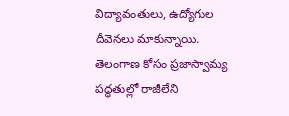విద్యావంతులు, ఉద్యోగుల దీవెనలు మాకున్నాయి. తెలంగాణ కోసం ప్రజాస్వామ్య పద్ధతుల్లో రాజీలేని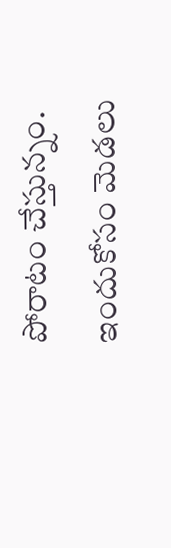పోరాటం చేస్తున్నం. ఇందుకోసం మెడలు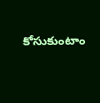కోసుకుంటాం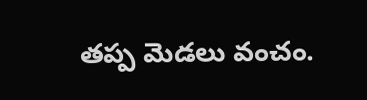తప్ప మెడలు వంచం.